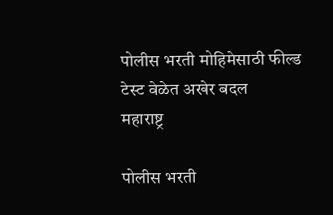पोलीस भरती मोहिमेसाठी फील्ड टेस्ट वेळेत अखेर बदल
महाराष्ट्र

पोलीस भरती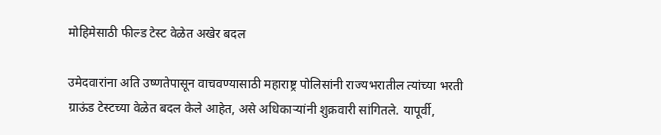मोहिमेसाठी फील्ड टेस्ट वेळेत अखेर बदल

उमेदवारांना अति उष्णतेपासून वाचवण्यासाठी महाराष्ट्र पोलिसांनी राज्यभरातील त्यांच्या भरती ग्राऊंड टेस्टच्या वेळेत बदल केले आहेत, असे अधिकाऱ्यांनी शुक्रवारी सांगितले. यापूर्वी,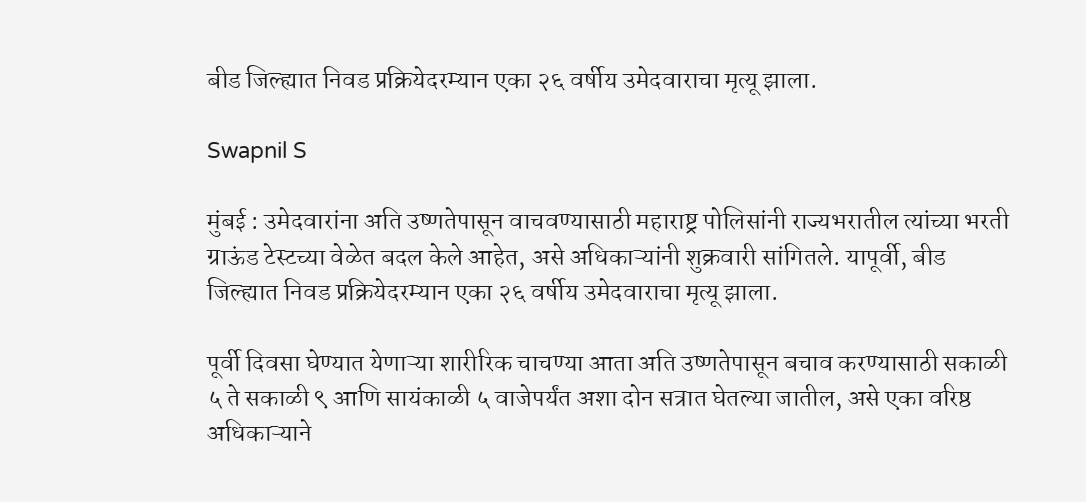बीड जिल्ह्यात निवड प्रक्रियेदरम्यान एका २६ वर्षीय उमेदवाराचा मृत्यू झाला.

Swapnil S

मुंबई : उमेदवारांना अति उष्णतेपासून वाचवण्यासाठी महाराष्ट्र पोलिसांनी राज्यभरातील त्यांच्या भरती ग्राऊंड टेस्टच्या वेळेत बदल केले आहेत, असे अधिकाऱ्यांनी शुक्रवारी सांगितले. यापूर्वी, बीड जिल्ह्यात निवड प्रक्रियेदरम्यान एका २६ वर्षीय उमेदवाराचा मृत्यू झाला.

पूर्वी दिवसा घेण्यात येणाऱ्या शारीरिक चाचण्या आता अति उष्णतेपासून बचाव करण्यासाठी सकाळी ५ ते सकाळी ९ आणि सायंकाळी ५ वाजेपर्यंत अशा दोन सत्रात घेतल्या जातील, असे एका वरिष्ठ अधिकाऱ्याने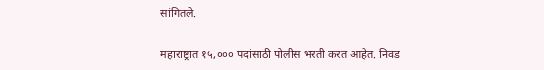सांगितले.

महाराष्ट्रात १५,००० पदांसाठी पोलीस भरती करत आहेत. निवड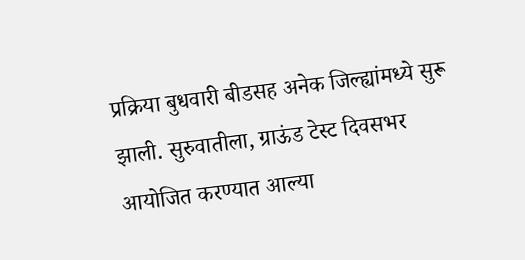प्रक्रिया बुधवारी बीडसह अनेक जिल्ह्यांमध्ये सुरू झाली. सुरुवातीला, ग्राऊंड टेस्ट दिवसभर आयोजित करण्यात आल्या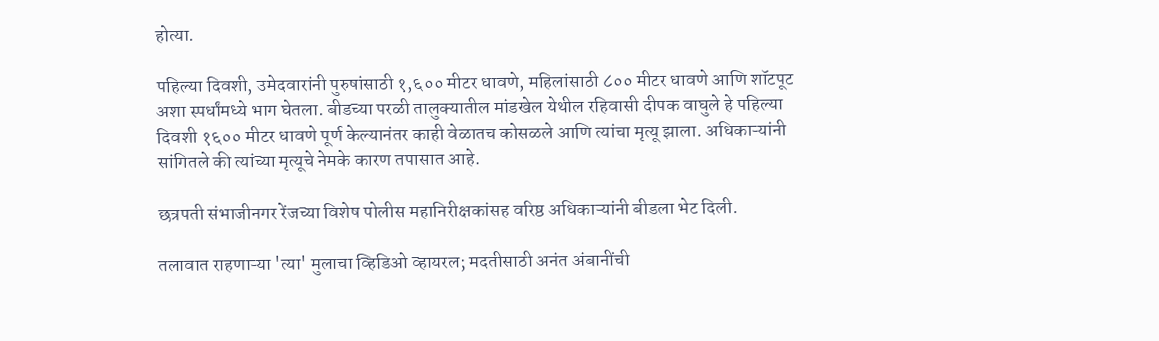होत्या.

पहिल्या दिवशी, उमेदवारांनी पुरुषांसाठी १,६०० मीटर धावणे, महिलांसाठी ८०० मीटर धावणे आणि शॉटपूट अशा स्पर्धांमध्ये भाग घेतला. बीडच्या परळी तालुक्यातील मांडखेल येथील रहिवासी दीपक वाघुले हे पहिल्या दिवशी १६०० मीटर धावणे पूर्ण केल्यानंतर काही वेळातच कोसळले आणि त्यांचा मृत्यू झाला. अधिकाऱ्यांनी सांगितले की त्यांच्या मृत्यूचे नेमके कारण तपासात आहे.

छत्रपती संभाजीनगर रेंजच्या विशेष पोलीस महानिरीक्षकांसह वरिष्ठ अधिकाऱ्यांनी बीडला भेट दिली.

तलावात राहणाऱ्या 'त्या' मुलाचा व्हिडिओ व्हायरल; मदतीसाठी अनंत अंबानींची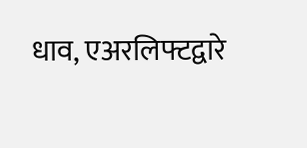धाव, एअरलिफ्टद्वारे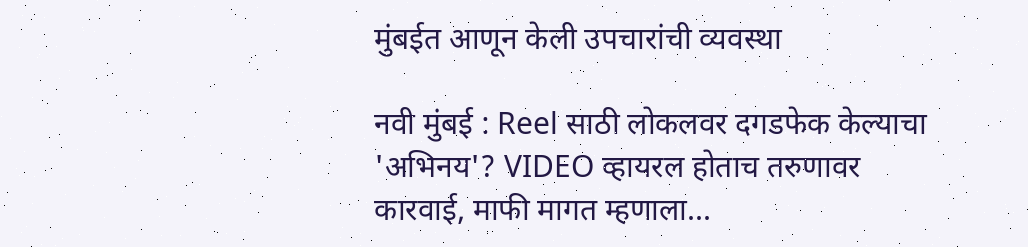मुंबईत आणून केली उपचारांची व्यवस्था

नवी मुंबई : Reel साठी लोकलवर दगडफेक केल्याचा 'अभिनय'? VIDEO व्हायरल होताच तरुणावर कारवाई, माफी मागत म्हणाला...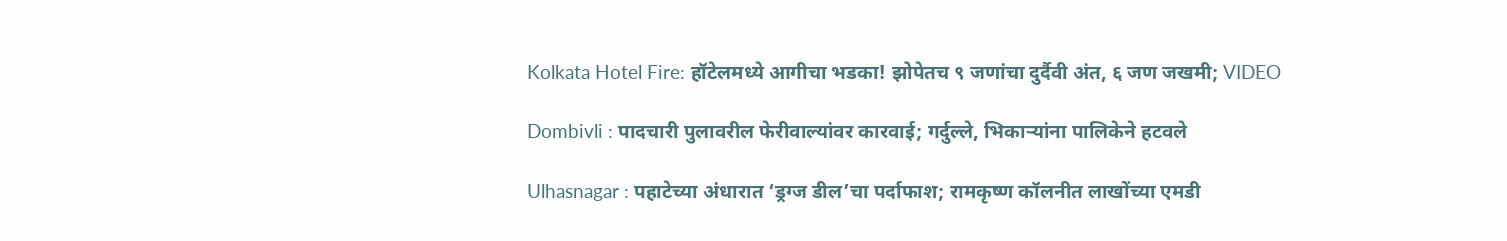Kolkata Hotel Fire: हॉटेलमध्ये आगीचा भडका! झोपेतच ९ जणांचा दुर्दैवी अंत, ६ जण जखमी; VIDEO

Dombivli : पादचारी पुलावरील फेरीवाल्यांवर कारवाई; गर्दुल्ले, भिकाऱ्यांना पालिकेने हटवले

Ulhasnagar : पहाटेच्या अंधारात ‘ड्रग्ज डील’चा पर्दाफाश; रामकृष्ण कॉलनीत लाखोंच्या एमडी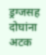ड्रग्जसह दोघांना अटक